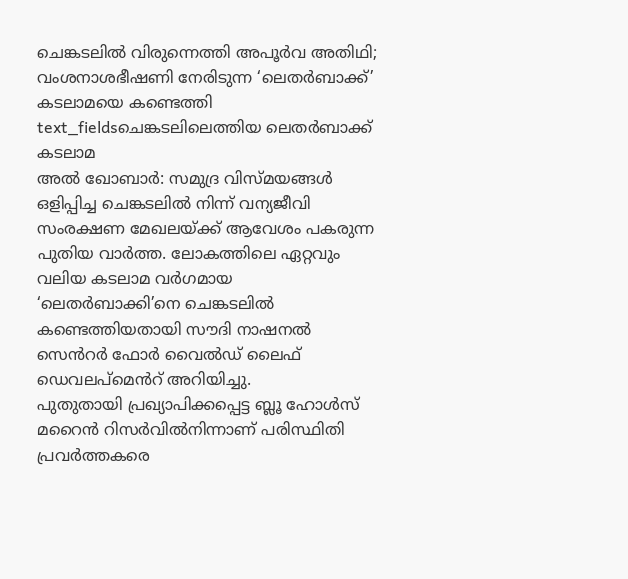ചെങ്കടലിൽ വിരുന്നെത്തി അപൂർവ അതിഥി; വംശനാശഭീഷണി നേരിടുന്ന ‘ലെതർബാക്ക്’ കടലാമയെ കണ്ടെത്തി
text_fieldsചെങ്കടലിലെത്തിയ ലെതർബാക്ക് കടലാമ
അൽ ഖോബാർ: സമുദ്ര വിസ്മയങ്ങൾ ഒളിപ്പിച്ച ചെങ്കടലിൽ നിന്ന് വന്യജീവി സംരക്ഷണ മേഖലയ്ക്ക് ആവേശം പകരുന്ന പുതിയ വാർത്ത. ലോകത്തിലെ ഏറ്റവും വലിയ കടലാമ വർഗമായ ‘ലെതർബാക്കി’നെ ചെങ്കടലിൽ കണ്ടെത്തിയതായി സൗദി നാഷനൽ സെൻറർ ഫോർ വൈൽഡ് ലൈഫ് ഡെവലപ്മെൻറ് അറിയിച്ചു.
പുതുതായി പ്രഖ്യാപിക്കപ്പെട്ട ബ്ലൂ ഹോൾസ് മറൈൻ റിസർവിൽനിന്നാണ് പരിസ്ഥിതി പ്രവർത്തകരെ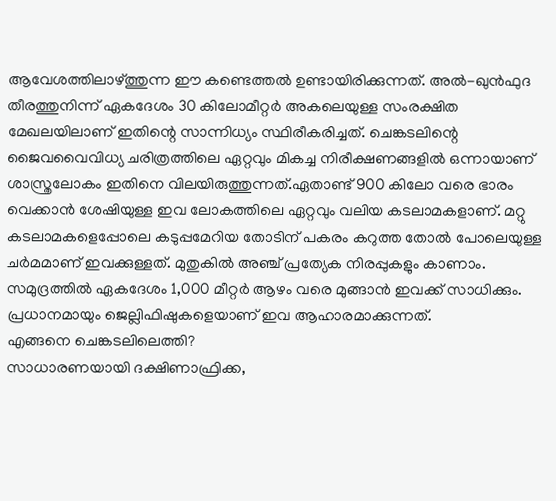ആവേശത്തിലാഴ്ത്തുന്ന ഈ കണ്ടെത്തൽ ഉണ്ടായിരിക്കുന്നത്. അൽ-ഖുൻഫുദ തീരത്തുനിന്ന് ഏകദേശം 30 കിലോമീറ്റർ അകലെയുള്ള സംരക്ഷിത മേഖലയിലാണ് ഇതിന്റെ സാന്നിധ്യം സ്ഥിരീകരിച്ചത്. ചെങ്കടലിന്റെ ജൈവവൈവിധ്യ ചരിത്രത്തിലെ ഏറ്റവും മികച്ച നിരീക്ഷണങ്ങളിൽ ഒന്നായാണ് ശാസ്ത്രലോകം ഇതിനെ വിലയിരുത്തുന്നത്.ഏതാണ്ട് 900 കിലോ വരെ ഭാരം വെക്കാൻ ശേഷിയുള്ള ഇവ ലോകത്തിലെ ഏറ്റവും വലിയ കടലാമകളാണ്. മറ്റു കടലാമകളെപ്പോലെ കടുപ്പമേറിയ തോടിന് പകരം കറുത്ത തോൽ പോലെയുള്ള ചർമമാണ് ഇവക്കുള്ളത്. മുതുകിൽ അഞ്ച് പ്രത്യേക നിരപ്പുകളും കാണാം. സമുദ്രത്തിൽ ഏകദേശം 1,000 മീറ്റർ ആഴം വരെ മുങ്ങാൻ ഇവക്ക് സാധിക്കും. പ്രധാനമായും ജെല്ലിഫിഷുകളെയാണ് ഇവ ആഹാരമാക്കുന്നത്.
എങ്ങനെ ചെങ്കടലിലെത്തി?
സാധാരണയായി ദക്ഷിണാഫ്രിക്ക,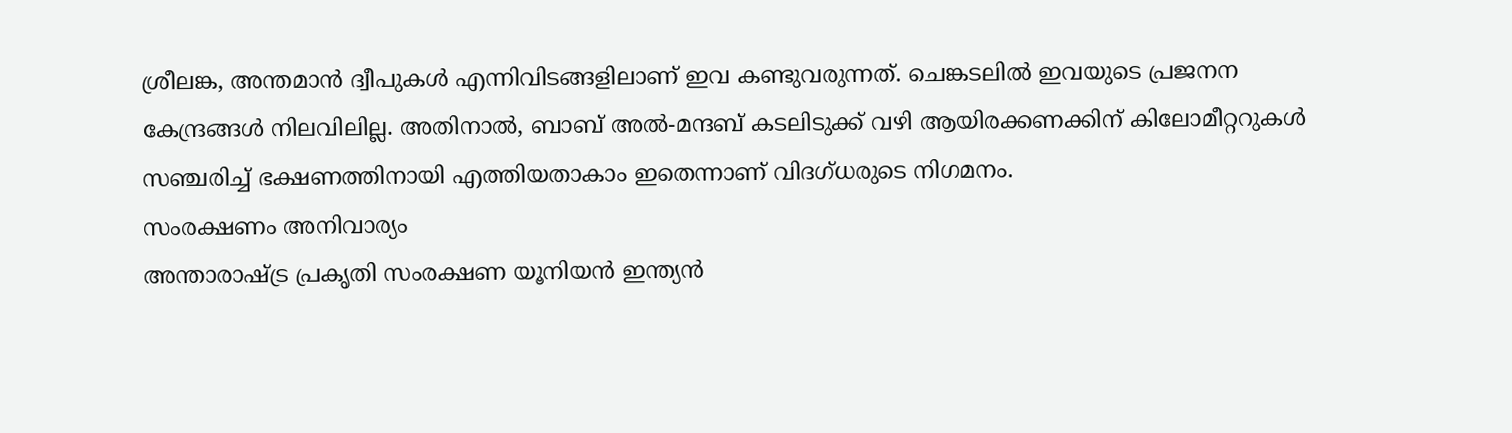ശ്രീലങ്ക, അന്തമാൻ ദ്വീപുകൾ എന്നിവിടങ്ങളിലാണ് ഇവ കണ്ടുവരുന്നത്. ചെങ്കടലിൽ ഇവയുടെ പ്രജനന കേന്ദ്രങ്ങൾ നിലവിലില്ല. അതിനാൽ, ബാബ് അൽ-മന്ദബ് കടലിടുക്ക് വഴി ആയിരക്കണക്കിന് കിലോമീറ്ററുകൾ സഞ്ചരിച്ച് ഭക്ഷണത്തിനായി എത്തിയതാകാം ഇതെന്നാണ് വിദഗ്ധരുടെ നിഗമനം.
സംരക്ഷണം അനിവാര്യം
അന്താരാഷ്ട്ര പ്രകൃതി സംരക്ഷണ യൂനിയൻ ഇന്ത്യൻ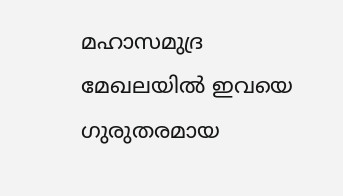മഹാസമുദ്ര മേഖലയിൽ ഇവയെ ഗുരുതരമായ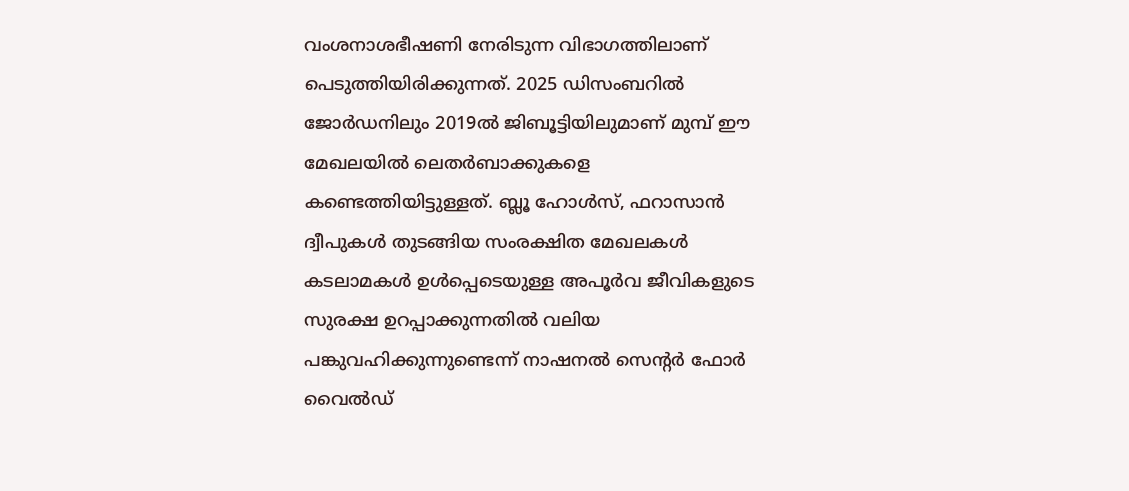വംശനാശഭീഷണി നേരിടുന്ന വിഭാഗത്തിലാണ് പെടുത്തിയിരിക്കുന്നത്. 2025 ഡിസംബറിൽ ജോർഡനിലും 2019ൽ ജിബൂട്ടിയിലുമാണ് മുമ്പ് ഈ മേഖലയിൽ ലെതർബാക്കുകളെ കണ്ടെത്തിയിട്ടുള്ളത്. ബ്ലൂ ഹോൾസ്, ഫറാസാൻ ദ്വീപുകൾ തുടങ്ങിയ സംരക്ഷിത മേഖലകൾ കടലാമകൾ ഉൾപ്പെടെയുള്ള അപൂർവ ജീവികളുടെ സുരക്ഷ ഉറപ്പാക്കുന്നതിൽ വലിയ പങ്കുവഹിക്കുന്നുണ്ടെന്ന് നാഷനൽ സെന്റർ ഫോർ വൈൽഡ്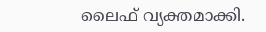ലൈഫ് വ്യക്തമാക്കി.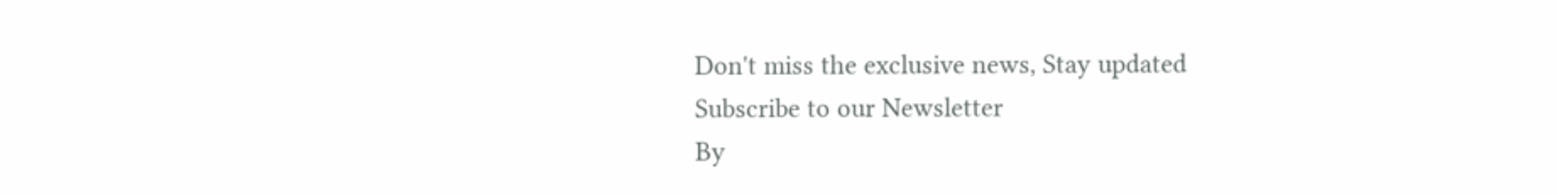Don't miss the exclusive news, Stay updated
Subscribe to our Newsletter
By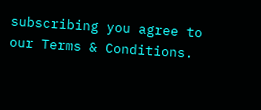subscribing you agree to our Terms & Conditions.